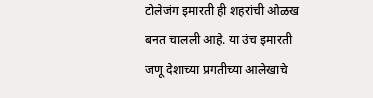टोलेजंग इमारती ही शहरांची ओळख बनत चालली आहे. या उंच इमारती जणू देशाच्या प्रगतीच्या आलेखाचे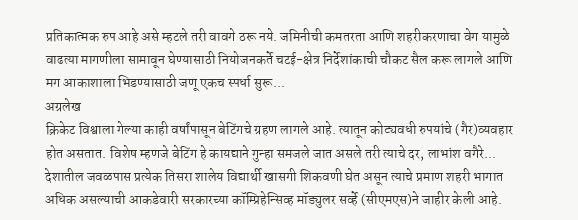प्रतिकात्मक रुप आहे असे म्हटले तरी वावगे ठरू नये. जमिनीची कमतरता आणि शहरीकरणाचा वेग यामुळे वाढत्या मागणीला सामावून घेण्यासाठी नियोजनकर्ते चटई-क्षेत्र निर्देशांकाची चौकट सैल करू लागले आणि मग आकाशाला भिडण्यासाठी जणू एकच स्पर्धा सुरू...
अग्रलेख
क्रिकेट विश्वाला गेल्या काही वर्षांपासून बेटिंगचे ग्रहण लागले आहे. त्यातून कोट्यवधी रुपयांचे (गैर)व्यवहार होत असतात. विशेष म्हणजे बेटिंग हे कायद्याने गुन्हा समजले जात असले तरी त्याचे दर, लाभांश वगैरे...
देशातील जवळपास प्रत्येक तिसरा शालेय विद्यार्थी खासगी शिकवणी घेत असून त्याचे प्रमाण शहरी भागात अधिक असल्याची आकडेवारी सरकारच्या कॉम्प्रिहेन्सिव्ह मॉड्युलर सर्व्हे (सीएमएस)ने जाहीर केली आहे.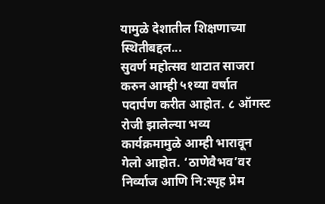यामुळे देशातील शिक्षणाच्या स्थितीबद्दल...
सुवर्ण महोत्सव थाटात साजरा करुन आम्ही ५१व्या वर्षात पदार्पण करीत आहोत. ८ ऑगस्ट रोजी झालेल्या भव्य कार्यक्रमामुळे आम्ही भारावून गेलो आहोत. ‘ठाणेवैभव’वर निर्व्याज आणि नि:स्पृह प्रेम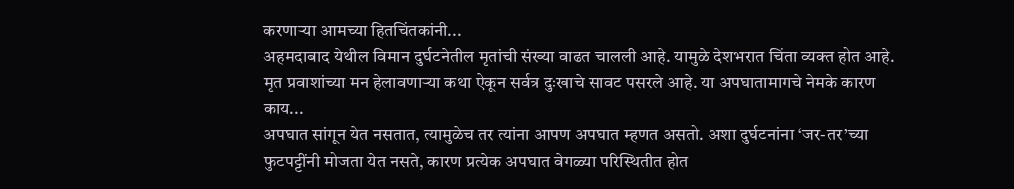करणाऱ्या आमच्या हितचिंतकांनी...
अहमदाबाद येथील विमान दुर्घटनेतील मृतांची संख्या वाढत चालली आहे. यामुळे देशभरात चिंता व्यक्त होत आहे. मृत प्रवाशांच्या मन हेलावणाऱ्या कथा ऐकून सर्वत्र दुःखाचे सावट पसरले आहे. या अपघातामागचे नेमके कारण काय...
अपघात सांगून येत नसतात, त्यामुळेच तर त्यांना आपण अपघात म्हणत असतो. अशा दुर्घटनांना ‘जर-तर’च्या फुटपट्टींनी मोजता येत नसते, कारण प्रत्येक अपघात वेगळ्या परिस्थितीत होत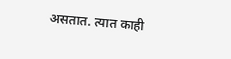असतात. त्यात काही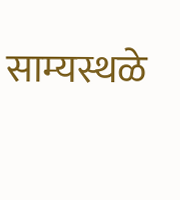साम्यस्थळे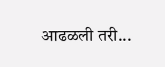आढळली तरी...